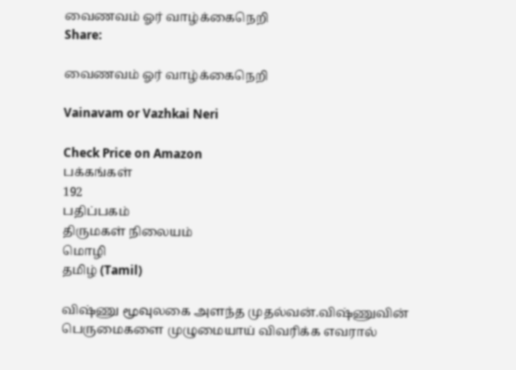வைணவம் ஓர் வாழ்க்கைநெறி
Share:

வைணவம் ஓர் வாழ்க்கைநெறி

Vainavam or Vazhkai Neri

Check Price on Amazon
பக்கங்கள்
192
பதிப்பகம்
திருமகள் நிலையம்
மொழி
தமிழ் (Tamil)

விஷ்ணு மூவுலகை அளந்த முதல்வன்.விஷ்ணுவின் பெருமைகளை முழுமையாய் விவரிக்க எவரால்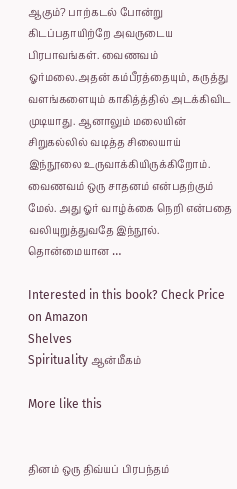ஆகும்? பாற்கடல் போன்று கிடப்பதாயிற்றே அவருடைய பிரபாவங்கள். வைணவம் ஓர்மலை.அதன் கம்பீரத்தையும், கருத்து வளங்களையும் காகித்த்தில் அடக்கிவிட முடியாது. ஆனாலும் மலையின் சிறுகல்லில் வடித்த சிலையாய் இந்நூலை உருவாக்கியிருக்கிறோம். வைணவம் ஒரு சாதனம் என்பதற்கும் மேல். அது ஓர் வாழ்க்கை நெறி என்பதை வலியுறுத்துவதே இந்நூல். தொன்மையான …

Interested in this book? Check Price on Amazon
Shelves
Spirituality ஆன்மீகம்

More like this


தினம் ஒரு திவ்யப் பிரபந்தம்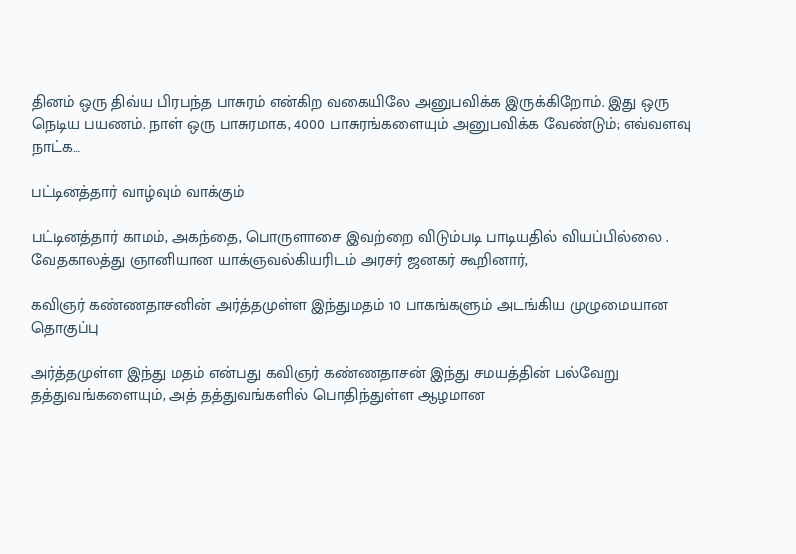தினம் ஒரு திவ்ய பிரபந்த பாசுரம் என்கிற வகையிலே அனுபவிக்க இருக்கிறோம். இது ஒரு நெடிய பயணம். நாள் ஒரு பாசுரமாக, 4000 பாசுரங்களையும் அனுபவிக்க வேண்டும்; எவ்வளவு நாட்க…

பட்டினத்தார் வாழ்வும் வாக்கும்

பட்டினத்தார் காமம், அகந்தை, பொருளாசை இவற்றை விடும்படி பாடியதில் வியப்பில்லை . வேதகாலத்து ஞானியான யாக்ஞவல்கியரிடம் அரசர் ஜனகர் கூறினார்,

கவிஞர் கண்ணதாசனின் அர்த்தமுள்ள இந்துமதம் 10 பாகங்களும் அடங்கிய முழுமையான தொகுப்பு

அர்த்தமுள்ள இந்து மதம் என்பது கவிஞர் கண்ணதாசன் இந்து சமயத்தின் பல்வேறு தத்துவங்களையும், அத் தத்துவங்களில் பொதிந்துள்ள ஆழமான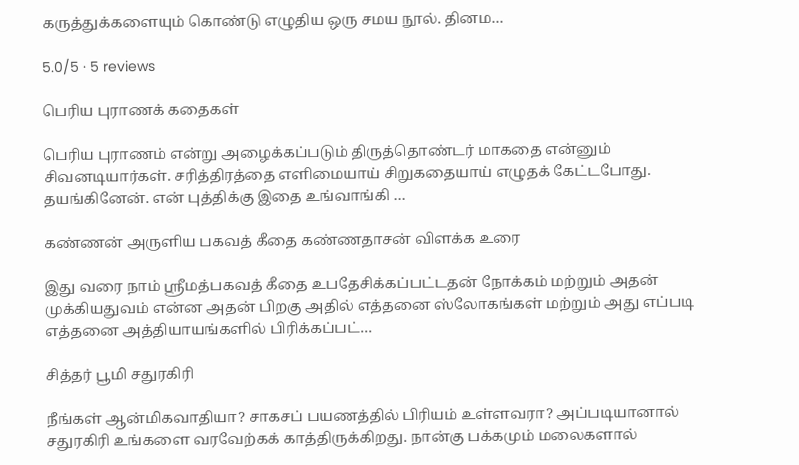கருத்துக்களையும் கொண்டு எழுதிய ஒரு சமய நூல். தினம…

5.0/5 · 5 reviews

பெரிய புராணக் கதைகள்

பெரிய புராணம் என்று அழைக்கப்படும் திருத்தொண்டர் மாகதை என்னும் சிவனடியார்கள். சரித்திரத்தை எளிமையாய் சிறுகதையாய் எழுதக் கேட்டபோது. தயங்கினேன். என் புத்திக்கு இதை உங்வாங்கி …

கண்ணன் அருளிய பகவத் கீதை கண்ணதாசன் விளக்க உரை

இது வரை நாம் ஸ்ரீமத்பகவத் கீதை உபதேசிக்கப்பட்டதன் நோக்கம் மற்றும் அதன் முக்கியதுவம் என்ன அதன் பிறகு அதில் எத்தனை ஸ்லோகங்கள் மற்றும் அது எப்படி எத்தனை அத்தியாயங்களில் பிரிக்கப்பட்…

சித்தர் பூமி சதுரகிரி

நீங்கள் ஆன்மிகவாதியா? சாகசப் பயணத்தில் பிரியம் உள்ளவரா? அப்படியானால் சதுரகிரி உங்களை வரவேற்கக் காத்திருக்கிறது. நான்கு பக்கமும் மலைகளால்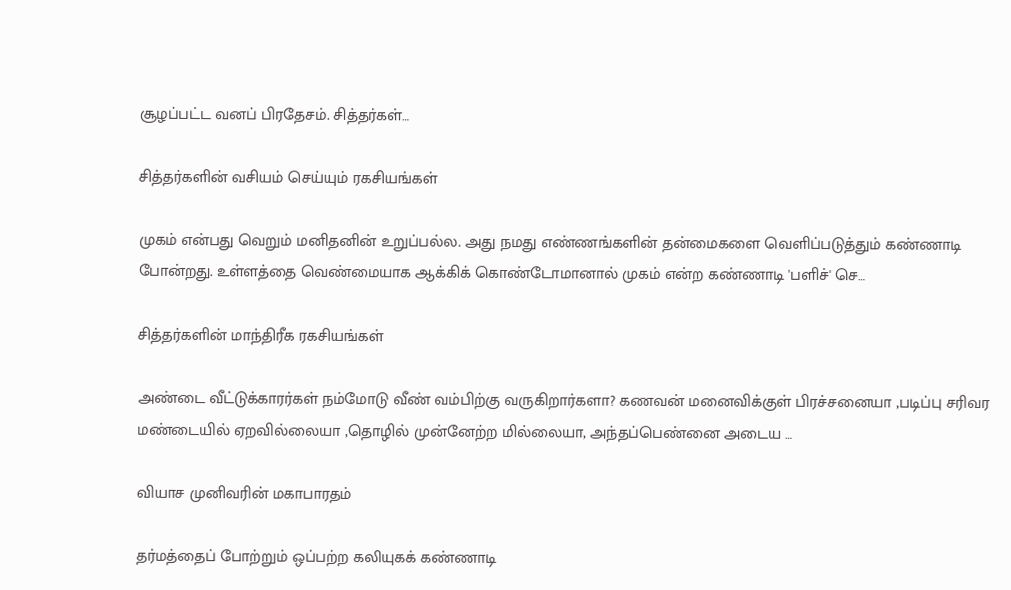சூழப்பட்ட வனப் பிரதேசம். சித்தர்கள்…

சித்தர்களின் வசியம் செய்யும் ரகசியங்கள்

முகம் என்பது வெறும் மனிதனின் உறுப்பல்ல. அது நமது எண்ணங்களின் தன்மைகளை வெளிப்படுத்தும் கண்ணாடி போன்றது. உள்ளத்தை வெண்மையாக ஆக்கிக் கொண்டோமானால் முகம் என்ற கண்ணாடி 'பளிச்' செ…

சித்தர்களின் மாந்திரீக ரகசியங்கள்

அண்டை வீட்டுக்காரர்கள் நம்மோடு வீண் வம்பிற்கு வருகிறார்களா? கணவன் மனைவிக்குள் பிரச்சனையா ,படிப்பு சரிவர மண்டையில் ஏறவில்லையா ,தொழில் முன்னேற்ற மில்லையா, அந்தப்பெண்னை அடைய …

வியாச முனிவரின் மகாபாரதம்

தர்மத்தைப் போற்றும் ஒப்பற்ற கலியுகக் கண்ணாடி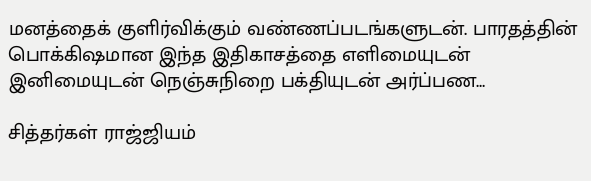மனத்தைக் குளிர்விக்கும் வண்ணப்படங்களுடன். பாரதத்தின் பொக்கிஷமான இந்த இதிகாசத்தை எளிமையுடன் இனிமையுடன் நெஞ்சுநிறை பக்தியுடன் அர்ப்பண…

சித்தர்கள் ராஜ்ஜியம்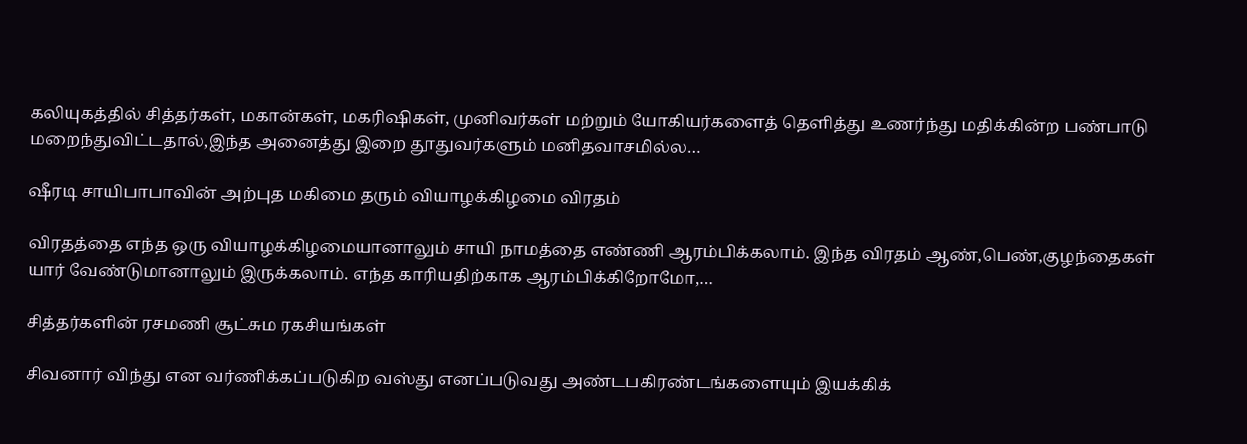கலியுகத்தில் சித்தர்கள், மகான்கள், மகரிஷிகள், முனிவர்கள் மற்றும் யோகியர்களைத் தெளித்து உணர்ந்து மதிக்கின்ற பண்பாடு மறைந்துவிட்டதால்,இந்த அனைத்து இறை தூதுவர்களும் மனிதவாசமில்ல…

ஷீரடி சாயிபாபாவின் அற்புத மகிமை தரும் வியாழக்கிழமை விரதம்

விரதத்தை எந்த ஒரு வியாழக்கிழமையானாலும் சாயி நாமத்தை எண்ணி ஆரம்பிக்கலாம். இந்த விரதம் ஆண்,பெண்,குழந்தைகள் யார் வேண்டுமானாலும் இருக்கலாம். எந்த காரியதிற்காக ஆரம்பிக்கிறோமோ,…

சித்தர்களின் ரசமணி சூட்சும ரகசியங்கள்

சிவனார் விந்து என வர்ணிக்கப்படுகிற வஸ்து எனப்படுவது அண்டபகிரண்டங்களையும் இயக்கிக்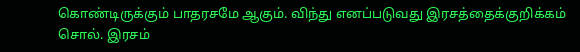கொண்டிருக்கும் பாதரசமே ஆகும். விந்து எனப்படுவது இரசத்தைக்குறிக்கம் சொல். இரசம்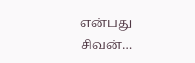என்பது சிவன்…